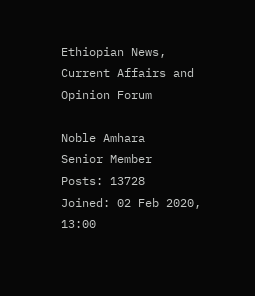Ethiopian News, Current Affairs and Opinion Forum

Noble Amhara
Senior Member
Posts: 13728
Joined: 02 Feb 2020, 13:00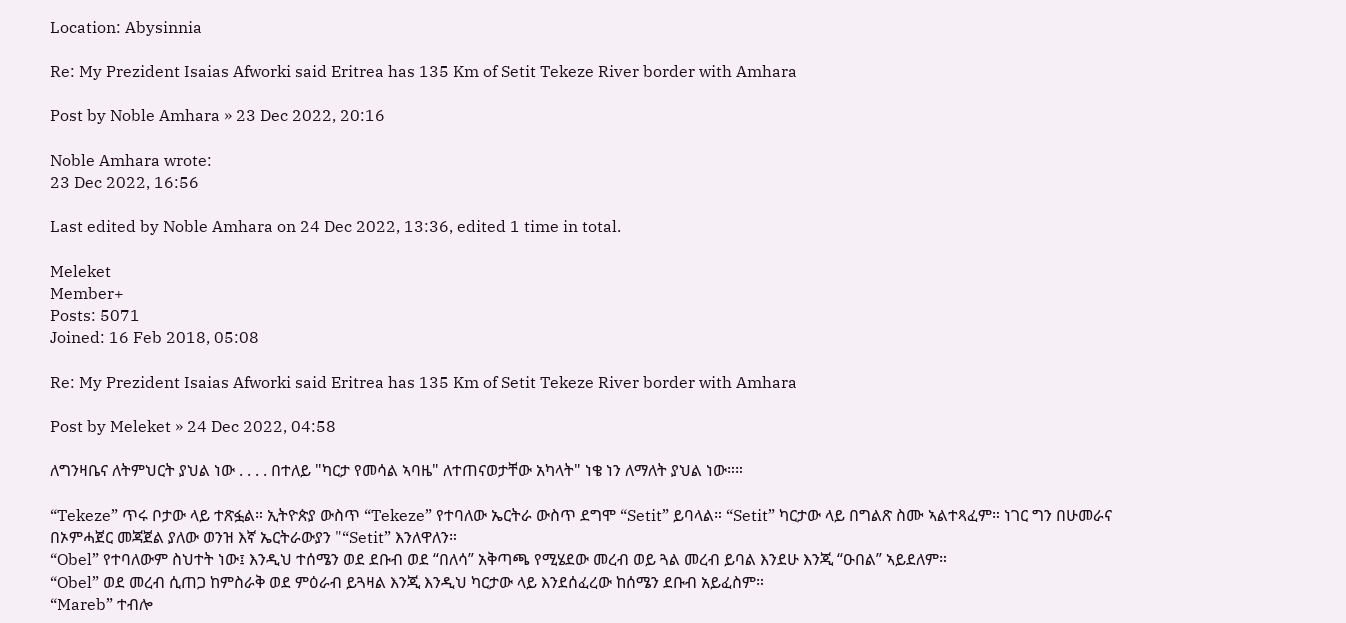Location: Abysinnia

Re: My Prezident Isaias Afworki said Eritrea has 135 Km of Setit Tekeze River border with Amhara

Post by Noble Amhara » 23 Dec 2022, 20:16

Noble Amhara wrote:
23 Dec 2022, 16:56

Last edited by Noble Amhara on 24 Dec 2022, 13:36, edited 1 time in total.

Meleket
Member+
Posts: 5071
Joined: 16 Feb 2018, 05:08

Re: My Prezident Isaias Afworki said Eritrea has 135 Km of Setit Tekeze River border with Amhara

Post by Meleket » 24 Dec 2022, 04:58

ለግንዛቤና ለትምህርት ያህል ነው . . . . በተለይ "ካርታ የመሳል ኣባዜ" ለተጠናወታቸው አካላት" ነቄ ነን ለማለት ያህል ነው።።

“Tekeze” ጥሩ ቦታው ላይ ተጽፏል። ኢትዮጵያ ውስጥ “Tekeze” የተባለው ኤርትራ ውስጥ ደግሞ “Setit” ይባላል። “Setit” ካርታው ላይ በግልጽ ስሙ ኣልተጻፈም። ነገር ግን በሁመራና በኦምሓጀር መጃጀል ያለው ወንዝ እኛ ኤርትራውያን "“Setit” እንለዋለን።
“Obel” የተባለውም ስህተት ነው፤ እንዲህ ተሰሜን ወደ ደቡብ ወደ “በለሳ” አቅጣጫ የሚሄደው መረብ ወይ ጓል መረብ ይባል እንደሁ እንጂ “ዑበል” ኣይደለም።
“Obel” ወደ መረብ ሲጠጋ ከምስራቅ ወደ ምዕራብ ይጓዛል እንጂ እንዲህ ካርታው ላይ እንደሰፈረው ከሰሜን ደቡብ አይፈስም።
“Mareb” ተብሎ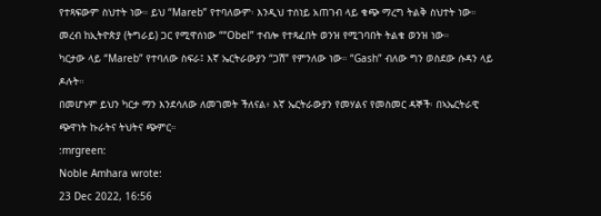የተጻፍውም ስህተት ነው። ይህ “Mareb” የተባለውም፡ እንዲህ ተሰነይ አጠገብ ላይ ቁጭ ማረግ ትልቅ ስህተት ነው። መረብ ከኢትዮጵያ (ትግራይ) ጋር የሚዋሰነው ““Obel” ተብሎ የተጻፈበት ወንዝ የሚገባበት ትልቁ ወንዝ ነው።
ካርታው ላይ “Mareb” የተባለው ስፍራ፤ እኛ ኤርትራውያን “ጋሽ” የምንለው ነው። “Gash” ብለው ግን ወስደው ሱዳን ላይ ዶሉት።
በመሆኑም ይህን ካርታ ማን እንደሳለው ለመገመት ችለናል፥ እኛ ኤርትራውያን የመሃልና የመስመር ዳኞች፡ በኣኤርትራዊ ጭዋነት ኩራትና ትህትና ጭምር።
:mrgreen:
Noble Amhara wrote:
23 Dec 2022, 16:56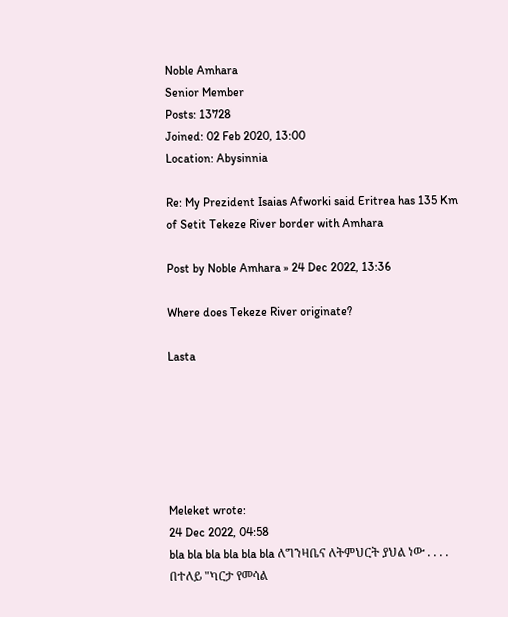Noble Amhara
Senior Member
Posts: 13728
Joined: 02 Feb 2020, 13:00
Location: Abysinnia

Re: My Prezident Isaias Afworki said Eritrea has 135 Km of Setit Tekeze River border with Amhara

Post by Noble Amhara » 24 Dec 2022, 13:36

Where does Tekeze River originate?

Lasta






Meleket wrote:
24 Dec 2022, 04:58
bla bla bla bla bla bla ለግንዛቤና ለትምህርት ያህል ነው . . . . በተለይ "ካርታ የመሳል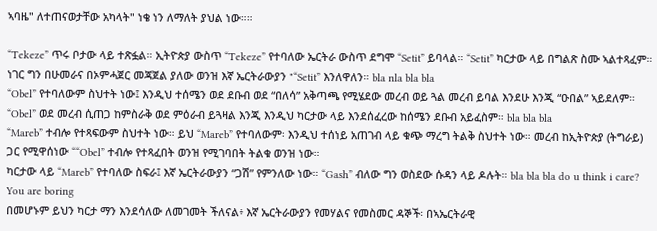ኣባዜ" ለተጠናወታቸው አካላት" ነቄ ነን ለማለት ያህል ነው።።

“Tekeze” ጥሩ ቦታው ላይ ተጽፏል። ኢትዮጵያ ውስጥ “Tekeze” የተባለው ኤርትራ ውስጥ ደግሞ “Setit” ይባላል። “Setit” ካርታው ላይ በግልጽ ስሙ ኣልተጻፈም። ነገር ግን በሁመራና በኦምሓጀር መጃጀል ያለው ወንዝ እኛ ኤርትራውያን "“Setit” እንለዋለን። bla nla bla bla
“Obel” የተባለውም ስህተት ነው፤ እንዲህ ተሰሜን ወደ ደቡብ ወደ “በለሳ” አቅጣጫ የሚሄደው መረብ ወይ ጓል መረብ ይባል እንደሁ እንጂ “ዑበል” ኣይደለም።
“Obel” ወደ መረብ ሲጠጋ ከምስራቅ ወደ ምዕራብ ይጓዛል እንጂ እንዲህ ካርታው ላይ እንደሰፈረው ከሰሜን ደቡብ አይፈስም። bla bla bla
“Mareb” ተብሎ የተጻፍውም ስህተት ነው። ይህ “Mareb” የተባለውም፡ እንዲህ ተሰነይ አጠገብ ላይ ቁጭ ማረግ ትልቅ ስህተት ነው። መረብ ከኢትዮጵያ (ትግራይ) ጋር የሚዋሰነው ““Obel” ተብሎ የተጻፈበት ወንዝ የሚገባበት ትልቁ ወንዝ ነው።
ካርታው ላይ “Mareb” የተባለው ስፍራ፤ እኛ ኤርትራውያን “ጋሽ” የምንለው ነው። “Gash” ብለው ግን ወስደው ሱዳን ላይ ዶሉት። bla bla bla do u think i care? You are boring
በመሆኑም ይህን ካርታ ማን እንደሳለው ለመገመት ችለናል፥ እኛ ኤርትራውያን የመሃልና የመስመር ዳኞች፡ በኣኤርትራዊ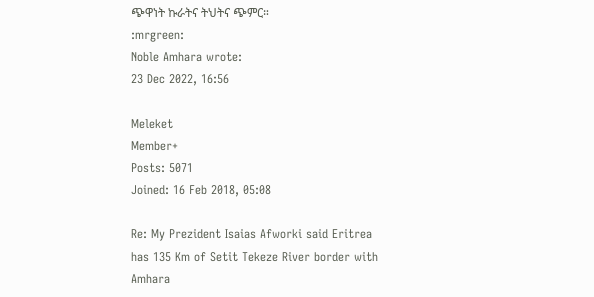ጭዋነት ኩራትና ትህትና ጭምር።
:mrgreen:
Noble Amhara wrote:
23 Dec 2022, 16:56

Meleket
Member+
Posts: 5071
Joined: 16 Feb 2018, 05:08

Re: My Prezident Isaias Afworki said Eritrea has 135 Km of Setit Tekeze River border with Amhara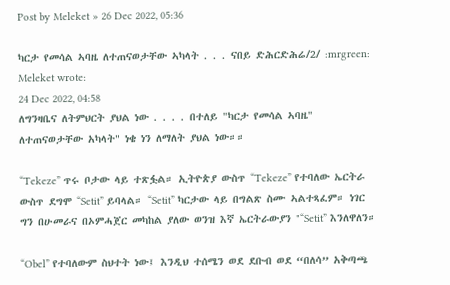Post by Meleket » 26 Dec 2022, 05:36

ካርታ የመሳል ኣባዜ ለተጠናወታቸው ኣካላት . . . ናበይ ድሕርድሕሬ/2/ :mrgreen:
Meleket wrote:
24 Dec 2022, 04:58
ለግንዛቤና ለትምህርት ያህል ነው . . . . በተለይ "ካርታ የመሳል ኣባዜ" ለተጠናወታቸው አካላት" ነቄ ነን ለማለት ያህል ነው።።

“Tekeze” ጥሩ ቦታው ላይ ተጽፏል። ኢትዮጵያ ውስጥ “Tekeze” የተባለው ኤርትራ ውስጥ ደግሞ “Setit” ይባላል። “Setit” ካርታው ላይ በግልጽ ስሙ ኣልተጻፈም። ነገር ግን በሁመራና በኦምሓጀር መካከል ያለው ወንዝ እኛ ኤርትራውያን "“Setit” እንለዋለን።

“Obel” የተባለውም ስህተት ነው፤ እንዲህ ተሰሜን ወደ ደቡብ ወደ “በለሳ” አቅጣጫ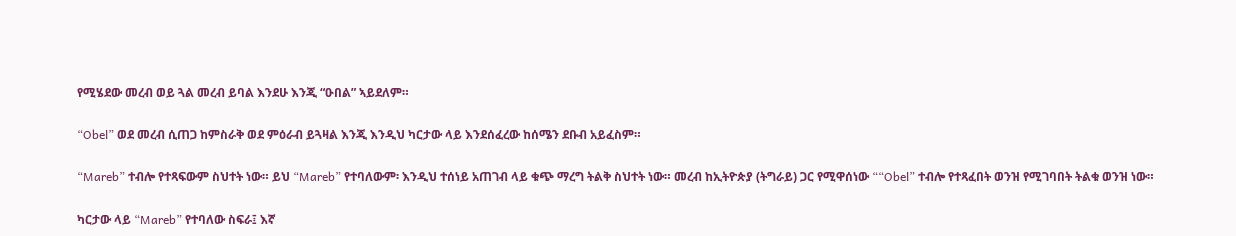የሚሄደው መረብ ወይ ጓል መረብ ይባል እንደሁ እንጂ “ዑበል” ኣይደለም።

“Obel” ወደ መረብ ሲጠጋ ከምስራቅ ወደ ምዕራብ ይጓዛል እንጂ እንዲህ ካርታው ላይ እንደሰፈረው ከሰሜን ደቡብ አይፈስም።

“Mareb” ተብሎ የተጻፍውም ስህተት ነው። ይህ “Mareb” የተባለውም፡ እንዲህ ተሰነይ አጠገብ ላይ ቁጭ ማረግ ትልቅ ስህተት ነው። መረብ ከኢትዮጵያ (ትግራይ) ጋር የሚዋሰነው ““Obel” ተብሎ የተጻፈበት ወንዝ የሚገባበት ትልቁ ወንዝ ነው።

ካርታው ላይ “Mareb” የተባለው ስፍራ፤ እኛ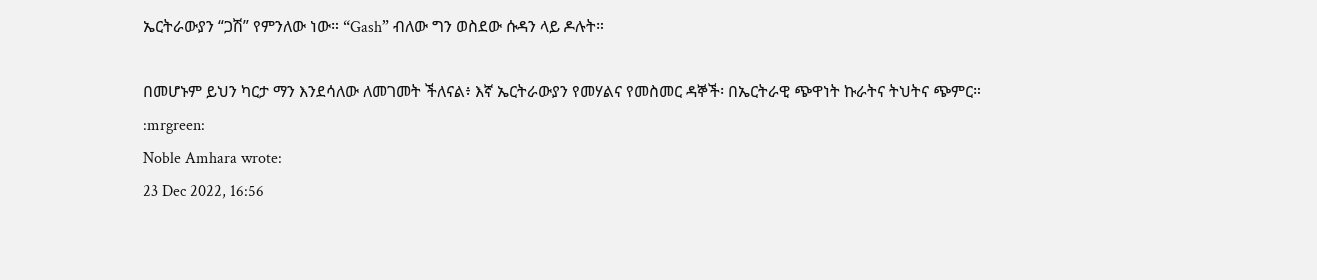ኤርትራውያን “ጋሽ” የምንለው ነው። “Gash” ብለው ግን ወስደው ሱዳን ላይ ዶሉት።

በመሆኑም ይህን ካርታ ማን እንደሳለው ለመገመት ችለናል፥ እኛ ኤርትራውያን የመሃልና የመስመር ዳኞች፡ በኤርትራዊ ጭዋነት ኩራትና ትህትና ጭምር።
:mrgreen:
Noble Amhara wrote:
23 Dec 2022, 16:56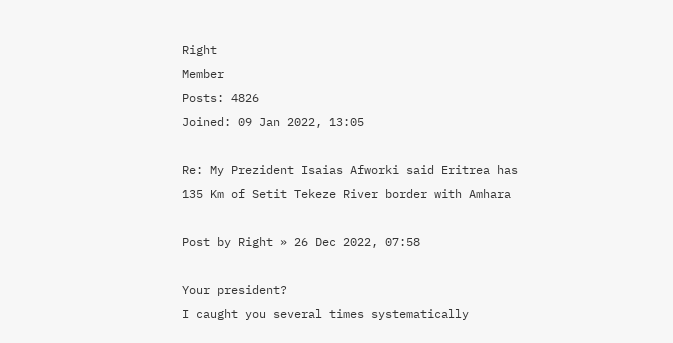Right
Member
Posts: 4826
Joined: 09 Jan 2022, 13:05

Re: My Prezident Isaias Afworki said Eritrea has 135 Km of Setit Tekeze River border with Amhara

Post by Right » 26 Dec 2022, 07:58

Your president?
I caught you several times systematically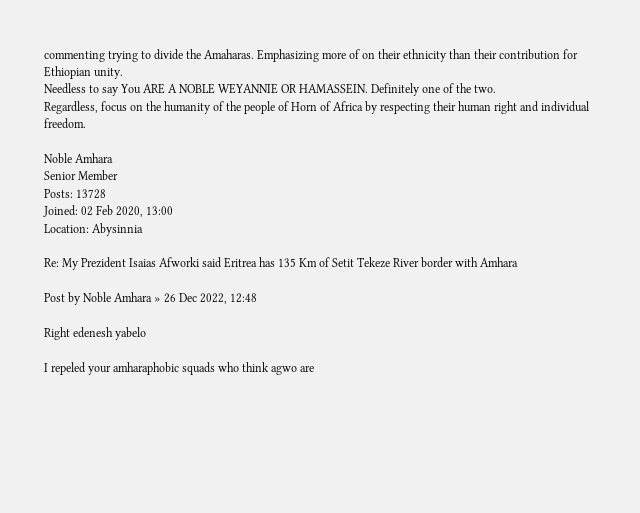commenting trying to divide the Amaharas. Emphasizing more of on their ethnicity than their contribution for Ethiopian unity.
Needless to say You ARE A NOBLE WEYANNIE OR HAMASSEIN. Definitely one of the two.
Regardless, focus on the humanity of the people of Horn of Africa by respecting their human right and individual freedom.

Noble Amhara
Senior Member
Posts: 13728
Joined: 02 Feb 2020, 13:00
Location: Abysinnia

Re: My Prezident Isaias Afworki said Eritrea has 135 Km of Setit Tekeze River border with Amhara

Post by Noble Amhara » 26 Dec 2022, 12:48

Right edenesh yabelo

I repeled your amharaphobic squads who think agwo are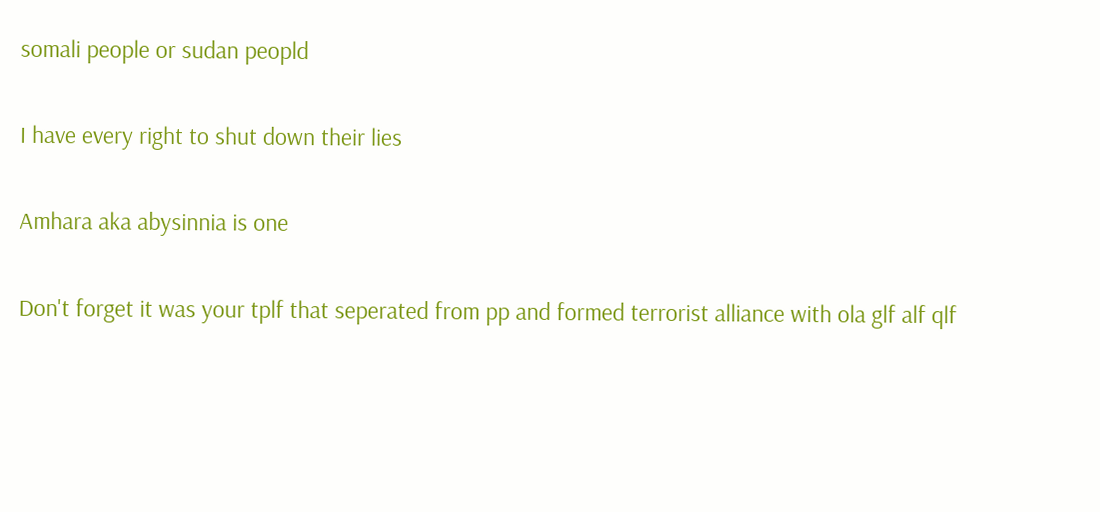somali people or sudan peopld

I have every right to shut down their lies

Amhara aka abysinnia is one

Don't forget it was your tplf that seperated from pp and formed terrorist alliance with ola glf alf qlf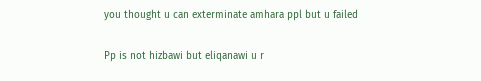you thought u can exterminate amhara ppl but u failed

Pp is not hizbawi but eliqanawi u r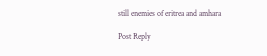still enemies of eritrea and amhara

Post Reply